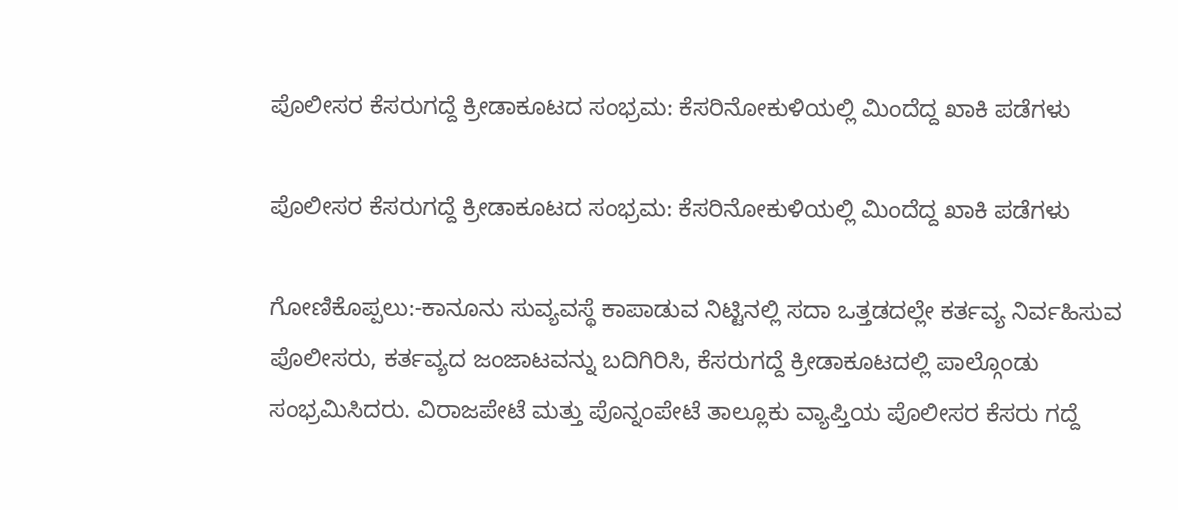ಪೊಲೀಸರ ಕೆಸರುಗದ್ದೆ ಕ್ರೀಡಾಕೂಟದ ಸಂಭ್ರಮ: ಕೆಸರಿನೋಕುಳಿಯಲ್ಲಿ ಮಿಂದೆದ್ದ ಖಾಕಿ ಪಡೆಗಳು

ಪೊಲೀಸರ ಕೆಸರುಗದ್ದೆ ಕ್ರೀಡಾಕೂಟದ ಸಂಭ್ರಮ: ಕೆಸರಿನೋಕುಳಿಯಲ್ಲಿ ಮಿಂದೆದ್ದ ಖಾಕಿ ಪಡೆಗಳು

ಗೋಣಿಕೊಪ್ಪಲು:-ಕಾನೂನು ಸುವ್ಯವಸ್ಥೆ ಕಾಪಾಡುವ ನಿಟ್ಟಿನಲ್ಲಿ ಸದಾ ಒತ್ತಡದಲ್ಲೇ ಕರ್ತವ್ಯ ನಿರ್ವಹಿಸುವ ಪೊಲೀಸರು, ಕರ್ತವ್ಯದ ಜಂಜಾಟವನ್ನು ಬದಿಗಿರಿಸಿ, ಕೆಸರುಗದ್ದೆ ಕ್ರೀಡಾಕೂಟದಲ್ಲಿ ಪಾಲ್ಗೊಂಡು ಸಂಭ್ರಮಿಸಿದರು. ವಿರಾಜಪೇಟೆ ಮತ್ತು ಪೊನ್ನಂಪೇಟೆ ತಾಲ್ಲೂಕು ವ್ಯಾಪ್ತಿಯ ಪೊಲೀಸರ ಕೆಸರು ಗದ್ದೆ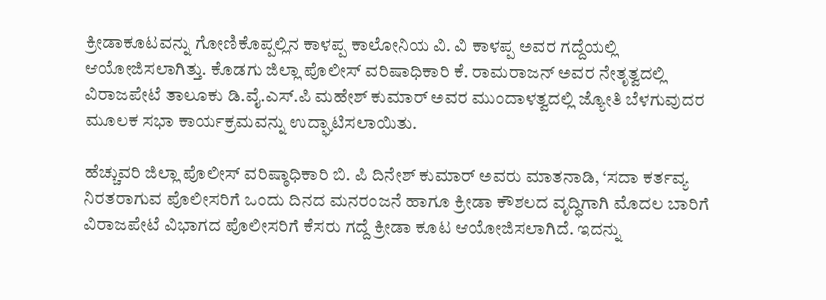ಕ್ರೀಡಾಕೂಟವನ್ನು ಗೋಣಿಕೊಪ್ಪಲ್ಲಿನ ಕಾಳಪ್ಪ ಕಾಲೋನಿಯ ವಿ. ವಿ ಕಾಳಪ್ಪ ಅವರ ಗದ್ದೆಯಲ್ಲಿ ಆಯೋಜಿಸಲಾಗಿತ್ತು. ಕೊಡಗು ಜಿಲ್ಲಾ ಪೊಲೀಸ್ ವರಿಷಾಧಿಕಾರಿ ಕೆ. ರಾಮರಾಜನ್ ಅವರ ನೇತೃತ್ವದಲ್ಲಿ ವಿರಾಜಪೇಟೆ ತಾಲೂಕು ಡಿ.ವೈ.ಎಸ್.ಪಿ ಮಹೇಶ್ ಕುಮಾರ್ ಅವರ ಮುಂದಾಳತ್ವದಲ್ಲಿ ಜ್ಯೋತಿ ಬೆಳಗುವುದರ ಮೂಲಕ ಸಭಾ ಕಾರ್ಯಕ್ರಮವನ್ನು ಉದ್ಘಾಟಿಸಲಾಯಿತು.

ಹೆಚ್ಚುವರಿ ಜಿಲ್ಲಾ ಪೊಲೀಸ್ ವರಿಷ್ಠಾಧಿಕಾರಿ ಬಿ. ಪಿ ದಿನೇಶ್ ಕುಮಾರ್ ಅವರು ಮಾತನಾಡಿ, ‘ಸದಾ ಕರ್ತವ್ಯ ನಿರತರಾಗುವ ಪೊಲೀಸರಿಗೆ ಒಂದು ದಿನದ ಮನರಂಜನೆ ಹಾಗೂ ಕ್ರೀಡಾ ಕೌಶಲದ ವೃದ್ಧಿಗಾಗಿ ಮೊದಲ ಬಾರಿಗೆ ವಿರಾಜಪೇಟೆ ವಿಭಾಗದ ಪೊಲೀಸರಿಗೆ ಕೆಸರು ಗದ್ದೆ ಕ್ರೀಡಾ ಕೂಟ ಆಯೋಜಿಸಲಾಗಿದೆ. ಇದನ್ನು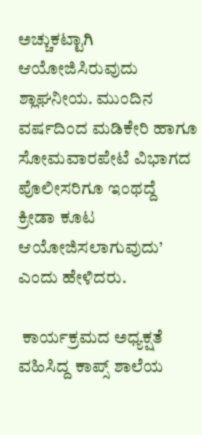ಅಚ್ಚುಕಟ್ಟಾಗಿ ಆಯೋಜಿಸಿರುವುದು ಶ್ಲಾಘನೀಯ. ಮುಂದಿನ ವರ್ಷದಿಂದ ಮಡಿಕೇರಿ ಹಾಗೂ ಸೋಮವಾರಪೇಟೆ ವಿಭಾಗದ ಪೊಲೀಸರಿಗೂ ಇಂಥದ್ದೆ ಕ್ರೀಡಾ ಕೂಟ ಆಯೋಜಿಸಲಾಗುವುದು’ ಎಂದು ಹೇಳಿದರು.

 ಕಾರ್ಯಕ್ರಮದ ಅಧ್ಯಕ್ಷತೆ ವಹಿಸಿದ್ದ ಕಾಪ್ಸ್ ಶಾಲೆಯ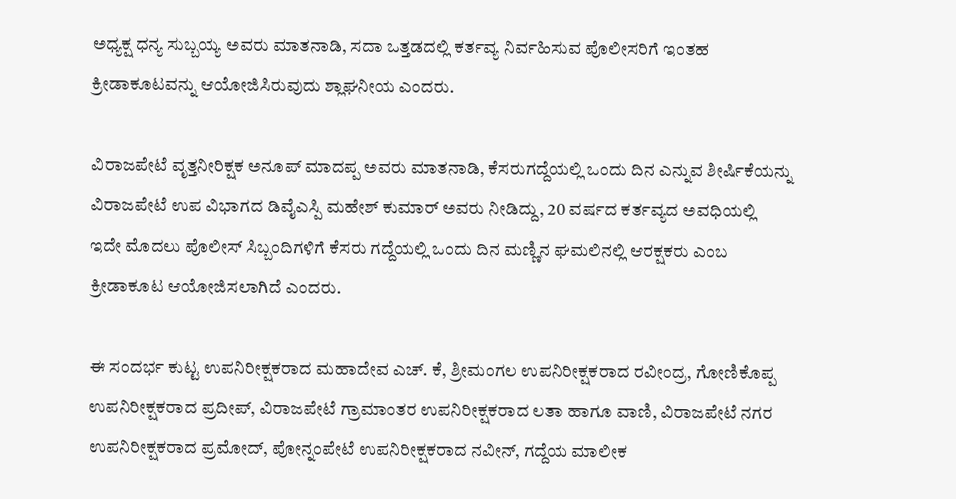ಅಧ್ಯಕ್ಷ ಧನ್ಯ ಸುಬ್ಬಯ್ಯ ಅವರು ಮಾತನಾಡಿ, ಸದಾ ಒತ್ತಡದಲ್ಲಿ ಕರ್ತವ್ಯ ನಿರ್ವಹಿಸುವ ಪೊಲೀಸರಿಗೆ ಇಂತಹ ಕ್ರೀಡಾಕೂಟವನ್ನು ಆಯೋಜಿಸಿರುವುದು ಶ್ಲಾಘನೀಯ ಎಂದರು.

ವಿರಾಜಪೇಟೆ ವೃತ್ತನೀರಿಕ್ಷಕ ಅನೂಪ್ ಮಾದಪ್ಪ ಅವರು ಮಾತನಾಡಿ, ಕೆಸರುಗದ್ದೆಯಲ್ಲಿ ಒಂದು ದಿನ ಎನ್ನುವ ಶೀರ್ಷಿಕೆಯನ್ನು ವಿರಾಜಪೇಟೆ ಉಪ ವಿಭಾಗದ ಡಿವೈಎಸ್ಪಿ ಮಹೇಶ್ ಕುಮಾರ್ ಅವರು ನೀಡಿದ್ದು, 20 ವರ್ಷದ ಕರ್ತವ್ಯದ ಅವಧಿಯಲ್ಲಿ ಇದೇ ಮೊದಲು ಪೊಲೀಸ್ ಸಿಬ್ಬಂದಿಗಳಿಗೆ ಕೆಸರು ಗದ್ದೆಯಲ್ಲಿ ಒಂದು ದಿನ ಮಣ್ಣಿನ ಘಮಲಿನಲ್ಲಿ ಆರಕ್ಷಕರು ಎಂಬ ಕ್ರೀಡಾಕೂಟ ಆಯೋಜಿಸಲಾಗಿದೆ ಎಂದರು.

ಈ ಸಂದರ್ಭ ಕುಟ್ಟ ಉಪನಿರೀಕ್ಷಕರಾದ ಮಹಾದೇವ ಎಚ್. ಕೆ, ಶ್ರೀಮಂಗಲ ಉಪನಿರೀಕ್ಷಕರಾದ ರವೀಂದ್ರ, ಗೋಣಿಕೊಪ್ಪ ಉಪನಿರೀಕ್ಷಕರಾದ ಪ್ರದೀಪ್, ವಿರಾಜಪೇಟೆ ಗ್ರಾಮಾಂತರ ಉಪನಿರೀಕ್ಷಕರಾದ ಲತಾ ಹಾಗೂ ವಾಣಿ, ವಿರಾಜಪೇಟೆ ನಗರ ಉಪನಿರೀಕ್ಷಕರಾದ ಪ್ರಮೋದ್, ಪೋನ್ನಂಪೇಟೆ ಉಪನಿರೀಕ್ಷಕರಾದ ನವೀನ್, ಗದ್ದೆಯ ಮಾಲೀಕ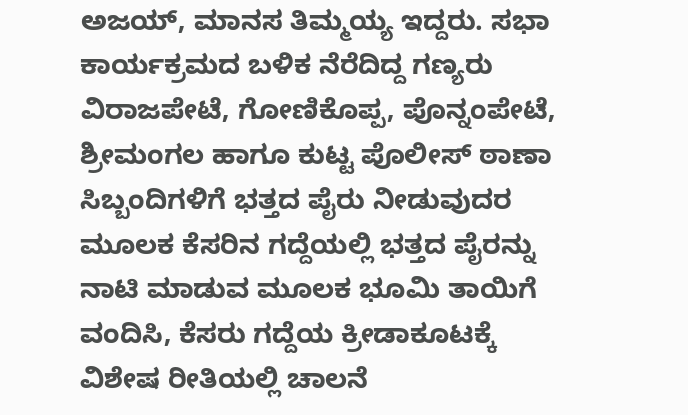ಅಜಯ್, ಮಾನಸ ತಿಮ್ಮಯ್ಯ ಇದ್ದರು. ಸಭಾ ಕಾರ್ಯಕ್ರಮದ ಬಳಿಕ ನೆರೆದಿದ್ದ ಗಣ್ಯರು ವಿರಾಜಪೇಟೆ, ಗೋಣಿಕೊಪ್ಪ, ಪೊನ್ನಂಪೇಟೆ, ಶ್ರೀಮಂಗಲ ಹಾಗೂ ಕುಟ್ಟ ಪೊಲೀಸ್ ಠಾಣಾ ಸಿಬ್ಬಂದಿಗಳಿಗೆ ಭತ್ತದ ಪೈರು ನೀಡುವುದರ ಮೂಲಕ ಕೆಸರಿನ ಗದ್ದೆಯಲ್ಲಿ ಭತ್ತದ ಪೈರನ್ನು ನಾಟಿ ಮಾಡುವ ಮೂಲಕ ಭೂಮಿ ತಾಯಿಗೆ ವಂದಿಸಿ, ಕೆಸರು ಗದ್ದೆಯ ಕ್ರೀಡಾಕೂಟಕ್ಕೆ ವಿಶೇಷ ರೀತಿಯಲ್ಲಿ ಚಾಲನೆ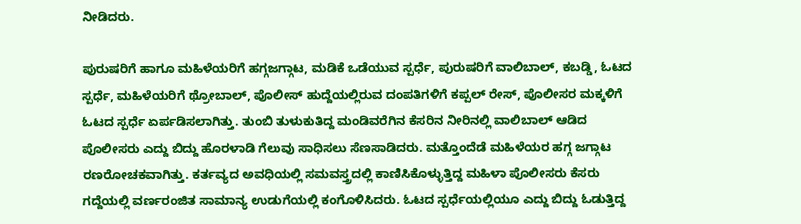ನೀಡಿದರು.

ಪುರುಷರಿಗೆ ಹಾಗೂ ಮಹಿಳೆಯರಿಗೆ ಹಗ್ಗಜಗ್ಗಾಟ, ಮಡಿಕೆ ಒಡೆಯುವ ಸ್ಪರ್ಧೆ, ಪುರುಷರಿಗೆ ವಾಲಿಬಾಲ್, ಕಬಡ್ಡಿ, ಓಟದ ಸ್ಪರ್ಧೆ, ಮಹಿಳೆಯರಿಗೆ ಥ್ರೋಬಾಲ್, ಪೊಲೀಸ್ ಹುದ್ದೆಯಲ್ಲಿರುವ ದಂಪತಿಗಳಿಗೆ ಕಪ್ಪಲ್ ರೇಸ್, ಪೊಲೀಸರ ಮಕ್ಕಳಿಗೆ ಓಟದ ಸ್ಪರ್ಧೆ ಏರ್ಪಡಿಸಲಾಗಿತ್ತು. ತುಂಬಿ ತುಳುಕುತಿದ್ದ ಮಂಡಿವರೆಗಿನ ಕೆಸರಿನ ನೀರಿನಲ್ಲಿ ವಾಲಿಬಾಲ್ ಆಡಿದ ಪೊಲೀಸರು ಎದ್ದು ಬಿದ್ದು ಹೊರಳಾಡಿ ಗೆಲುವು ಸಾಧಿಸಲು ಸೆಣಸಾಡಿದರು. ಮತ್ತೊಂದೆಡೆ ಮಹಿಳೆಯರ ಹಗ್ಗ ಜಗ್ಗಾಟ ರಣರೋಚಕವಾಗಿತ್ತು. ಕರ್ತವ್ಯದ ಅವಧಿಯಲ್ಲಿ ಸಮವಸ್ತ್ರದಲ್ಲಿ ಕಾಣಿಸಿಕೊಳ್ಳುತ್ತಿದ್ದ ಮಹಿಳಾ ಪೊಲೀಸರು ಕೆಸರು ಗದ್ದೆಯಲ್ಲಿ ವರ್ಣರಂಜಿತ ಸಾಮಾನ್ಯ ಉಡುಗೆಯಲ್ಲಿ ಕಂಗೊಳಿಸಿದರು. ಓಟದ ಸ್ಪರ್ಧೆಯಲ್ಲಿಯೂ ಎದ್ದು ಬಿದ್ದು ಓಡುತ್ತಿದ್ದ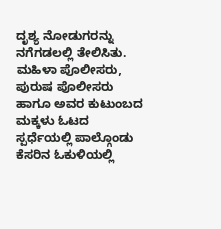ದೃಶ್ಯ ನೋಡುಗರನ್ನು ನಗೆಗಡಲಲ್ಲಿ ತೇಲಿಸಿತು. ಮಹಿಳಾ ಪೊಲೀಸರು, ಪುರುಷ ಪೊಲೀಸರು ಹಾಗೂ ಅವರ ಕುಟುಂಬದ ಮಕ್ಕಳು ಓಟದ ಸ್ಪರ್ಧೆಯಲ್ಲಿ ಪಾಲ್ಗೊಂಡು ಕೆಸರಿನ ಓಕುಳಿಯಲ್ಲಿ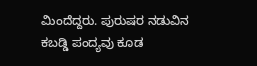ಮಿಂದೆದ್ದರು. ಪುರುಷರ ನಡುವಿನ ಕಬಡ್ಡಿ ಪಂದ್ಯವು ಕೂಡ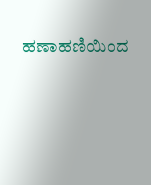ಹಣಾಹಣಿಯಿಂದ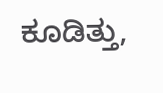ಕೂಡಿತ್ತು,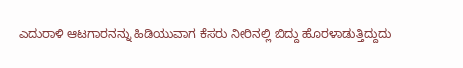ಎದುರಾಳಿ ಆಟಗಾರನನ್ನು ಹಿಡಿಯುವಾಗ ಕೆಸರು ನೀರಿನಲ್ಲಿ ಬಿದ್ದು ಹೊರಳಾಡುತ್ತಿದ್ದುದು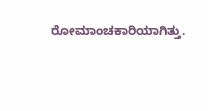ರೋಮಾಂಚಕಾರಿಯಾಗಿತ್ತು.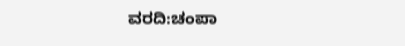ವರದಿ:ಚಂಪಾ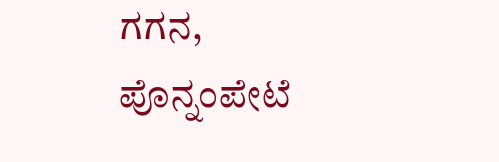ಗಗನ, ಪೊನ್ನಂಪೇಟೆ